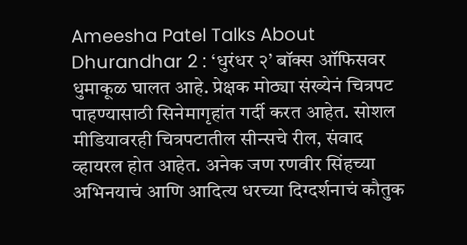Ameesha Patel Talks About Dhurandhar 2 : ‘धुरंधर २’ बॉक्स ऑफिसवर धुमाकूळ घालत आहे. प्रेक्षक मोठ्या संख्येनं चित्रपट पाहण्यासाठी सिनेमागृहांत गर्दी करत आहेत. सोशल मीडियावरही चित्रपटातील सीन्सचे रील, संवाद व्हायरल होत आहेत. अनेक जण रणवीर सिंहच्या अभिनयाचं आणि आदित्य धरच्या दिग्दर्शनाचं कौतुक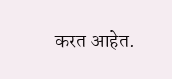करत आहेत.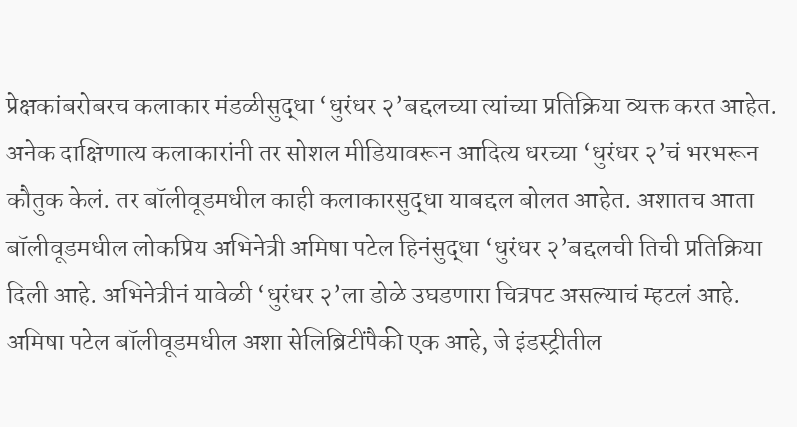प्रेक्षकांबरोबरच कलाकार मंडळीसुद्धा ‘धुरंधर २’बद्दलच्या त्यांच्या प्रतिक्रिया व्यक्त करत आहेत. अनेक दाक्षिणात्य कलाकारांनी तर सोशल मीडियावरून आदित्य धरच्या ‘धुरंधर २’चं भरभरून कौतुक केलं. तर बॉलीवूडमधील काही कलाकारसुद्धा याबद्दल बोलत आहेत. अशातच आता बॉलीवूडमधील लोकप्रिय अभिनेत्री अमिषा पटेल हिनंसुद्धा ‘धुरंधर २’बद्दलची तिची प्रतिक्रिया दिली आहे. अभिनेत्रीनं यावेळी ‘धुरंधर २’ला डोळे उघडणारा चित्रपट असल्याचं म्हटलं आहे.
अमिषा पटेल बॉलीवूडमधील अशा सेलिब्रिटींपैकी एक आहे, जे इंडस्ट्रीतील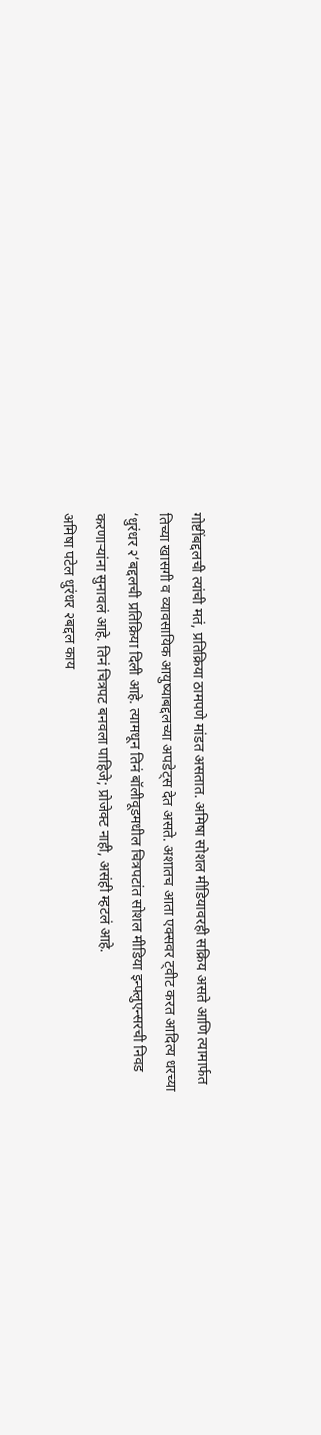गोष्टींबद्दलची त्यांची मतं, प्रतिक्रिया ठामपणे मांडत असतात. अमिषा सोशल मीडियावरही सक्रिय असते आणि त्यामार्फत तिच्या खासगी व व्यावसायिक आयुष्याबद्दलच्या अपडेट्स देत असते. अशातच आता एक्सवर ट्वीट करत आदित्य धरच्या ‘धुरंधर २’बद्दलची प्रतिक्रिया दिली आहे. त्यामधून तिनं बॉलीवूडमधील चित्रपटांत सोशल मीडिया इन्फ्लुएन्सरची निवड करणाऱ्यांना सुनावलं आहे. तिनं चित्रपट बनवला पाहिजे; प्रोजेक्ट नाही, असंही म्हटलं आहे.
अमिषा पटेल धुरंधर २बद्दल काय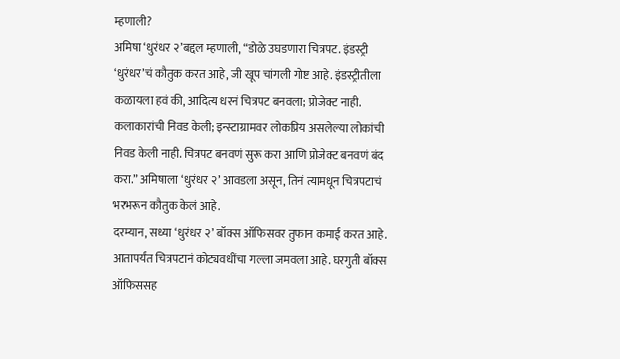म्हणाली?
अमिषा ‘धुरंधर २’बद्दल म्हणाली, “डोळे उघडणारा चित्रपट. इंडस्ट्री ‘धुरंधर’चं कौतुक करत आहे, जी खूप चांगली गोष्ट आहे. इंडस्ट्रीतीला कळायला हवं की, आदित्य धरनं चित्रपट बनवला; प्रोजेक्ट नाही. कलाकारांची निवड केली; इन्स्टाग्रामवर लोकप्रिय असलेल्या लोकांची निवड केली नाही. चित्रपट बनवणं सुरू करा आणि प्रोजेक्ट बनवणं बंद करा.” अमिषाला ‘धुरंधर २’ आवडला असून, तिनं त्यामधून चित्रपटाचं भरभरून कौतुक केलं आहे.
दरम्यान, सध्या ‘धुरंधर २’ बॉक्स ऑफिसवर तुफान कमाई करत आहे. आतापर्यंत चित्रपटानं कोट्यवधींचा गल्ला जमवला आहे. घरगुती बॉक्स ऑफिससह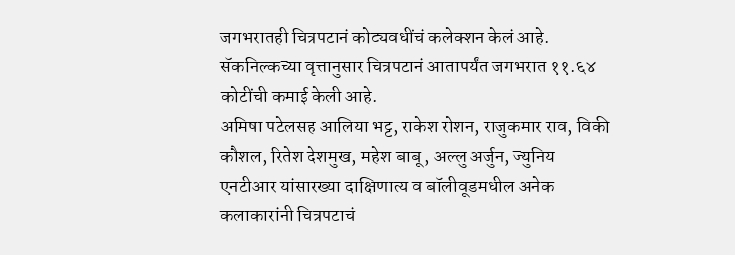जगभरातही चित्रपटानं कोट्यवधींचं कलेक्शन केलं आहे. सॅकनिल्कच्या वृत्तानुसार चित्रपटानं आतापर्यंत जगभरात ११.६४ कोटींची कमाई केली आहे.
अमिषा पटेलसह आलिया भट्ट, राकेश रोशन, राजुकमार राव, विकी कौशल, रितेश देशमुख, महेश बाबू, अल्लु अर्जुन, ज्युनिय एनटीआर यांसारख्या दाक्षिणात्य व बॉलीवूडमधील अनेक कलाकारांनी चित्रपटाचं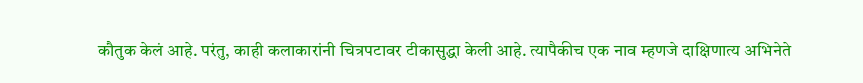कौतुक केलं आहे. परंतु, काही कलाकारांनी चित्रपटावर टीकासुद्धा केली आहे. त्यापैकीच एक नाव म्हणजे दाक्षिणात्य अभिनेते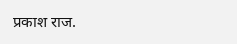प्रकाश राज.